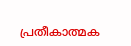പ്രതീകാത്മക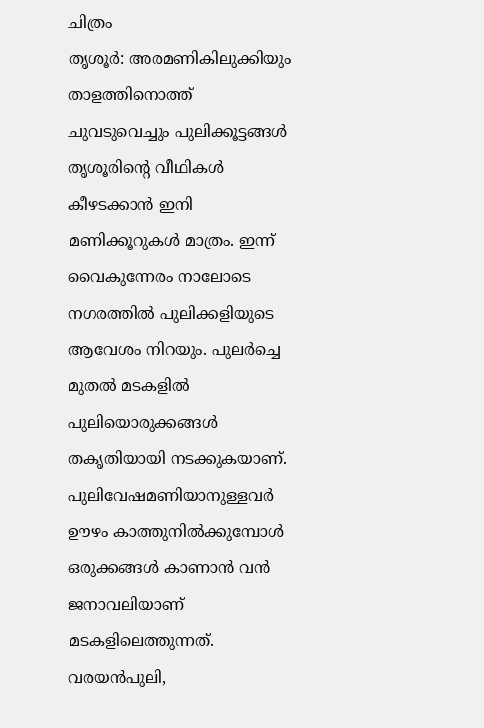ചിത്രം
തൃശൂർ: അരമണികിലുക്കിയും താളത്തിനൊത്ത് ചുവടുവെച്ചും പുലിക്കൂട്ടങ്ങൾ തൃശൂരിന്റെ വീഥികൾ കീഴടക്കാൻ ഇനി മണിക്കൂറുകൾ മാത്രം. ഇന്ന് വൈകുന്നേരം നാലോടെ നഗരത്തിൽ പുലിക്കളിയുടെ ആവേശം നിറയും. പുലർച്ചെ മുതൽ മടകളിൽ പുലിയൊരുക്കങ്ങൾ തകൃതിയായി നടക്കുകയാണ്. പുലിവേഷമണിയാനുള്ളവർ ഊഴം കാത്തുനിൽക്കുമ്പോൾ ഒരുക്കങ്ങൾ കാണാൻ വൻ ജനാവലിയാണ് മടകളിലെത്തുന്നത്.
വരയൻപുലി,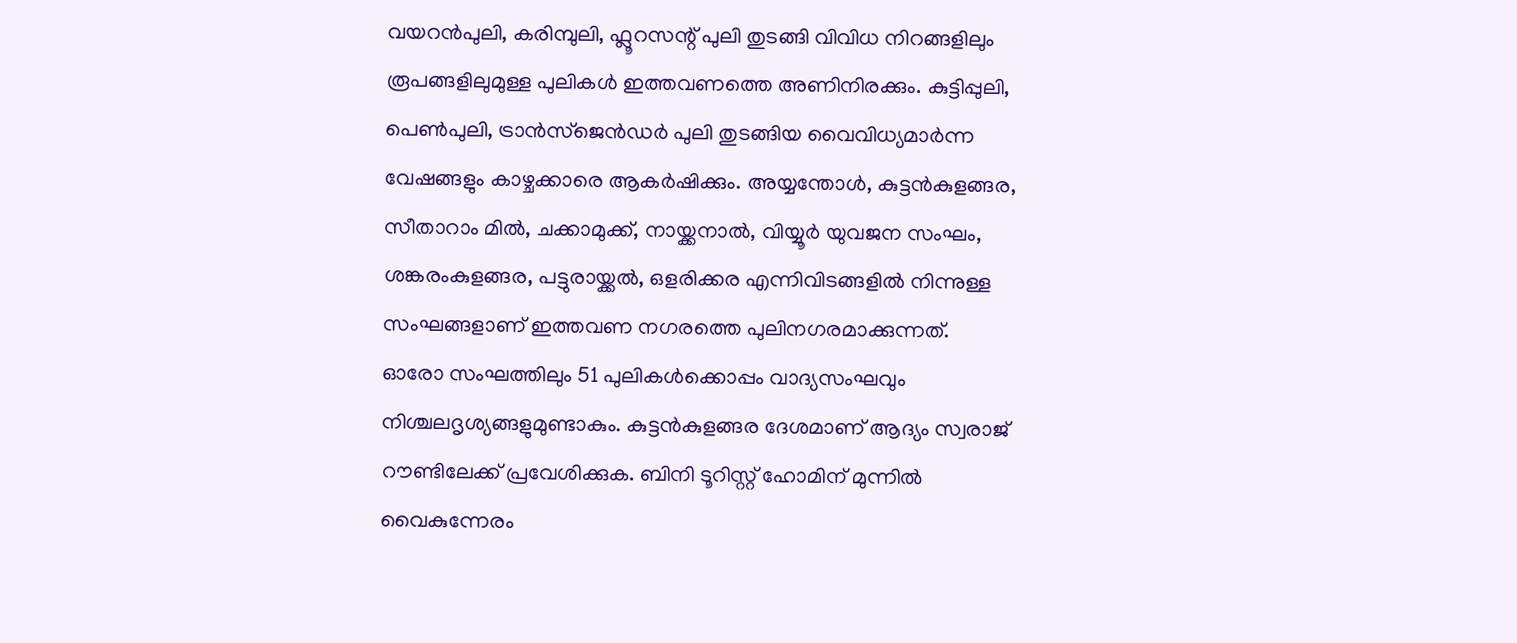വയറൻപുലി, കരിമ്പുലി, ഫ്ലൂറസന്റ് പുലി തുടങ്ങി വിവിധ നിറങ്ങളിലും രൂപങ്ങളിലുമുള്ള പുലികൾ ഇത്തവണത്തെ അണിനിരക്കും. കുട്ടിപ്പുലി, പെൺപുലി, ട്രാൻസ്ജെൻഡർ പുലി തുടങ്ങിയ വൈവിധ്യമാർന്ന വേഷങ്ങളും കാഴ്ചക്കാരെ ആകർഷിക്കും. അയ്യന്തോൾ, കുട്ടൻകുളങ്ങര, സീതാറാം മിൽ, ചക്കാമുക്ക്, നായ്ക്കനാൽ, വിയ്യൂർ യുവജന സംഘം, ശങ്കരംകുളങ്ങര, പട്ടുരായ്ക്കൽ, ഒളരിക്കര എന്നിവിടങ്ങളിൽ നിന്നുള്ള സംഘങ്ങളാണ് ഇത്തവണ നഗരത്തെ പുലിനഗരമാക്കുന്നത്.
ഓരോ സംഘത്തിലും 51 പുലികൾക്കൊപ്പം വാദ്യസംഘവും നിശ്ചലദൃശ്യങ്ങളുമുണ്ടാകും. കുട്ടൻകുളങ്ങര ദേശമാണ് ആദ്യം സ്വരാജ് റൗണ്ടിലേക്ക് പ്രവേശിക്കുക. ബിനി ടൂറിസ്റ്റ് ഹോമിന് മുന്നിൽ വൈകുന്നേരം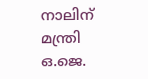നാലിന് മന്ത്രി ഒ.ജെ.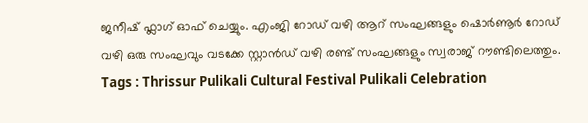ജനീഷ് ഫ്ലാഗ് ഓഫ് ചെയ്യും. എംജി റോഡ് വഴി ആറ് സംഘങ്ങളും ഷൊർണൂർ റോഡ് വഴി ഒരു സംഘവും വടക്കേ സ്റ്റാൻഡ് വഴി രണ്ട് സംഘങ്ങളും സ്വരാജ് റൗണ്ടിലെത്തും.
Tags : Thrissur Pulikali Cultural Festival Pulikali Celebration